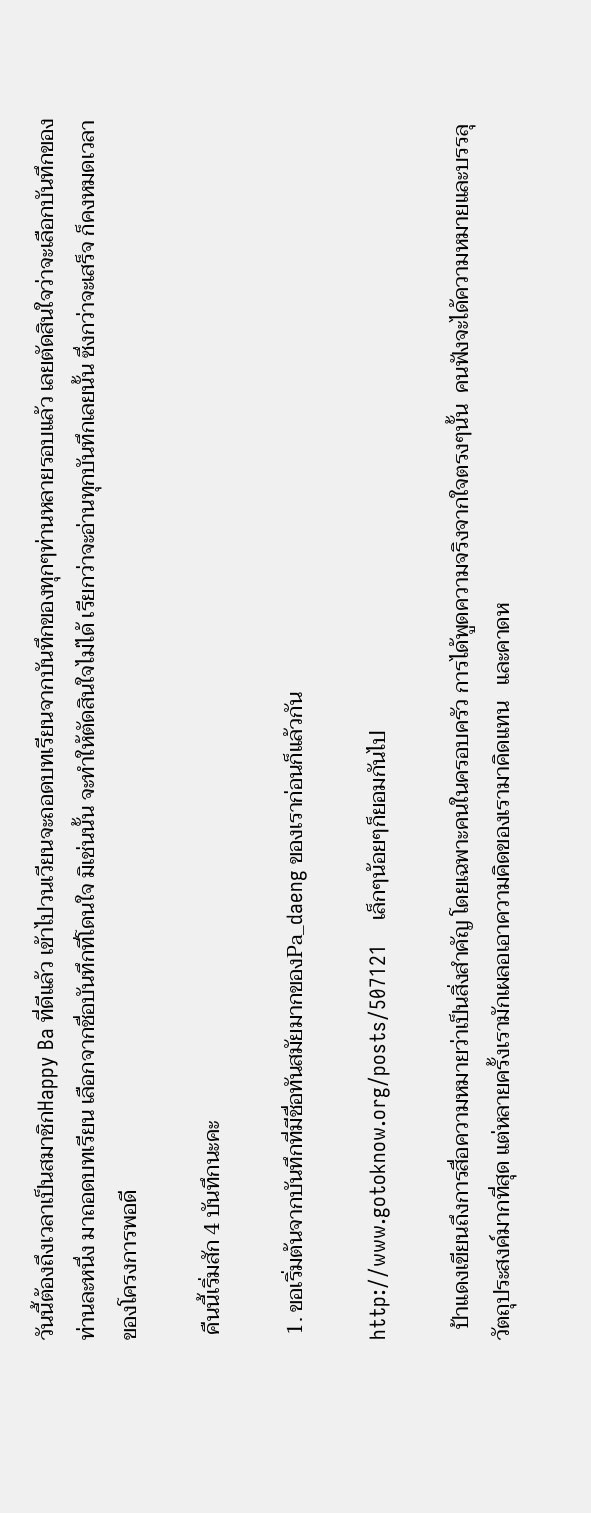วันนี้ต้องถึงเวลาเป็นสมาชิกHappy Ba ที่ดีแล้ว เข้าไปวนเวียนจะถอดบทเรียนจากบันทึกของทุกๆท่านหลายรอบแล้ว เลยตัดสินใจว่าจะเลือกบันทึกของท่านละหนึ่ง มาถอดบทเรียน เลือกจากชื่อบันทึกที่โดนใจ มิเช่นนั้น จะทำให้ตัดสินใจไม่ได้ เรียกว่าจะอ่านทุกบันทึกเลยนั้น ซึ่งกว่าจะเสร็จ ก็คงหมดเวลาของโครงการพอดี

 คืนนี้เริ่มสัก 4 บันทึกนะคะ

 1. ขอเริ่มต้นจากบันทึกที่มีชื่อทันสมัยมากของPa_daeng ของเราก่อนก็แล้วกัน

http://www.gotoknow.org/posts/507121    เล็กๆน้อยๆก็ยอมกันไป

  ป้าแดงเขียนถึงการสื่อความหมายว่าเป็นสิ่งสำคัญ โดยเฉพาะคนในครอบครัว การได้พูดความจริงจากใจตรงๆนั้น  คนฟังจะได้ความหมายและบรรลุวัตถุประสงค์มากที่สุด แต่หลายครั้งเรามักเผลอเอาความคิดของเรามาคิดแทน   และคาดห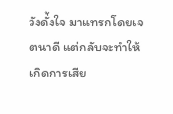วังดั่้งใจ มาแทรกโดยเจตนาดี แต่กลับจะทำให้เกิดการเสีย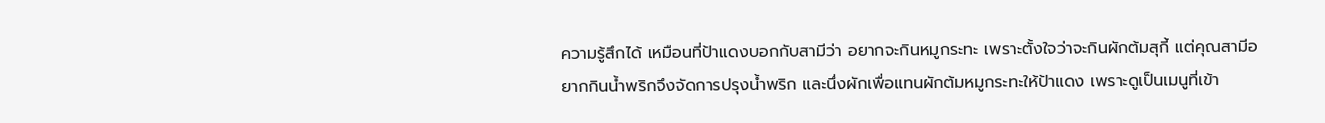ความรู้สึกได้ เหมือนที่ป้าแดงบอกกับสามีว่า อยากจะกินหมูกระทะ เพราะตั้งใจว่าจะกินผักต้มสุกี้ แต่คุณสามีอยากกินน้ำพริกจึงจัดการปรุงน้ำพริก และนึ่งผักเพื่อแทนผักต้มหมูกระทะให้ป้าแดง เพราะดูเป็นเมนูที่เข้า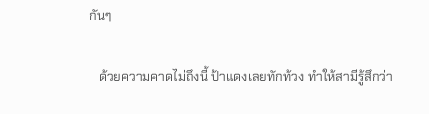กันๆ

   ด้วยความคาดไม่ถึงนี้ ป้าแดงเลยทักท้วง ทำให้สามีรู้สึกว่า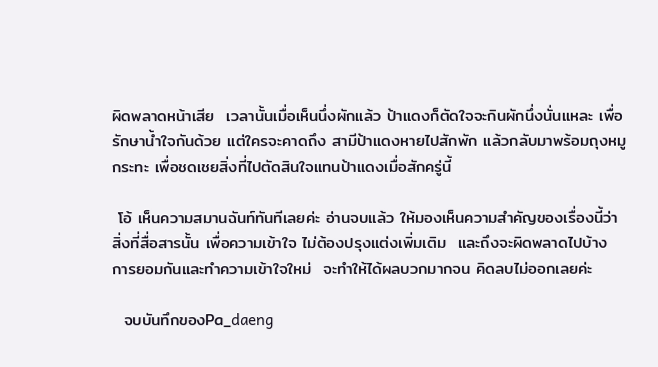ผิดพลาดหน้าเสีย  เวลานั้นเมื่อเห็นนึ่งผักแล้ว ป้าแดงก็ตัดใจจะกินผักนึ่งนั่นแหละ เพื่อรักษาน้ำใจกันด้วย แต่ใครจะคาดถึง สามีป้าแดงหายไปสักพัก แล้วกลับมาพร้อมถุงหมูกระทะ เพื่อชดเชยสิ่งที่ไปตัดสินใจแทนป้าแดงเมื่อสักครู่นี้

 โอ้ เห็นความสมานฉันท์ทันทีเลยค่ะ อ่านจบแล้ว ให้มองเห็นความสำคัญของเรื่องนี้ว่า สิ่งที่สื่อสารนั้น เพื่อความเข้าใจ ไม่ต้องปรุงแต่งเพิ่มเติม  และถึงจะผิดพลาดไปบ้าง การยอมกันและทำความเข้าใจใหม่  จะทำให้ได้ผลบวกมากจน คิดลบไม่ออกเลยค่ะ

  จบบันทึกของPa_daeng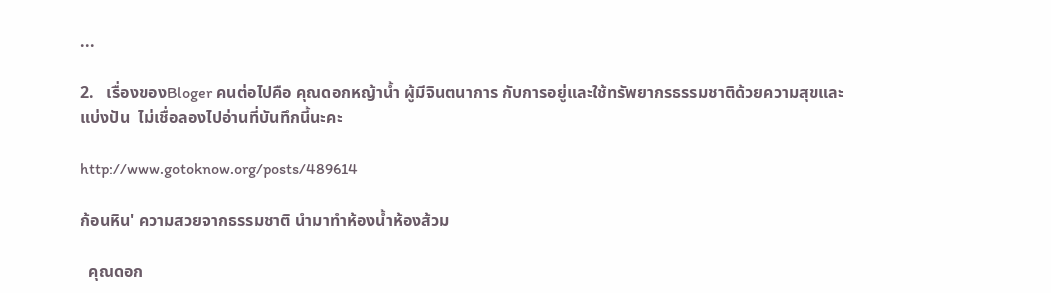...

2.   เรื่องของBloger คนต่อไปคือ คุณดอกหญ้าน้ำ ผู้มีจินตนาการ กับการอยู่และใช้ทรัพยากรธรรมชาติด้วยความสุขและแบ่งปัน  ไม่เชื่อลองไปอ่านที่บันทึกนี้นะคะ

http://www.gotoknow.org/posts/489614

ก้อนหิน' ความสวยจากธรรมชาติ นำมาทำห้องน้ำห้องส้วม

  คุณดอก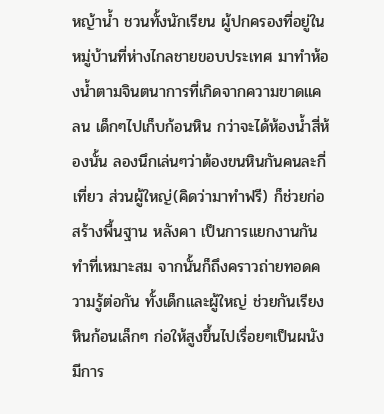หญ้าน้ำ ชวนทั้งนักเรียน ผู้ปกครองที่อยู่ในหมู่บ้านที่ห่างไกลชายขอบประเทศ มาทำห้องน้ำตามจินตนาการที่เกิดจากความขาดแคลน เด็กๆไปเก็บก้อนหิน กว่าจะได้ห้องน้ำสี่ห้องนั้น ลองนึกเล่นๆว่าต้องขนหินกันคนละกี่เที่ยว ส่วนผู้ใหญ่(คิดว่ามาทำฟรี) ก็ช่วยก่อสร้างพื้นฐาน หลังคา เป็นการแยกงานกันทำที่เหมาะสม จากนั้นก็ถึงคราวถ่ายทอดความรู้ต่อกัน ทั้งเด็กและผู้ใหญ่ ช่วยกันเรียงหินก้อนเล็กๆ ก่อให้สูงขึ้นไปเรื่อยๆเป็นผนัง มีการ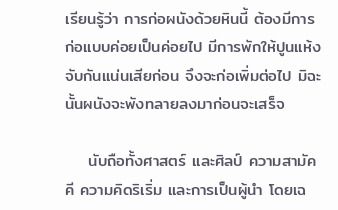เรียนรู้ว่า การก่อผนังด้วยหินนี้ ต้องมีการก่อแบบค่อยเป็นค่อยไป มีการพักให้ปูนแห้งจับกันแน่นเสียก่อน จึงจะก่อเพิ่มต่อไป มิฉะนั้นผนังจะพังทลายลงมาก่อนจะเสร็จ

    นับถือทั้งศาสตร์ และศิลป์ ความสามัคคี ความคิดริเริ่ม และการเป็นผู้นำ โดยเฉ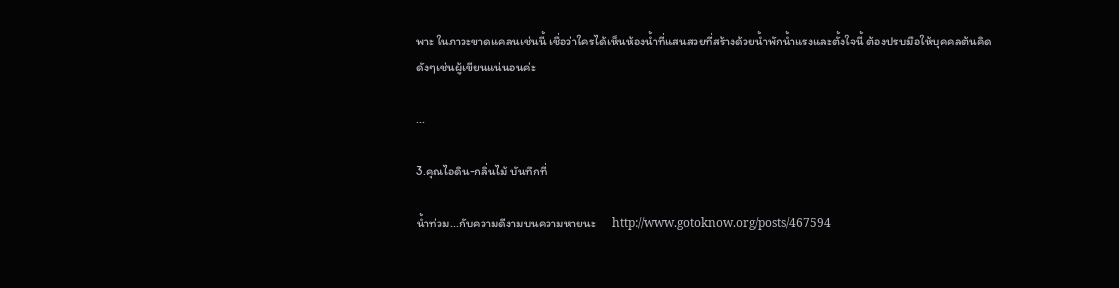พาะ ในภาวะขาดแคลนเช่นนี้ เชื่อว่าใครได้เห็นห้องน้ำที่แสนสวยที่สร้างด้วยน้ำพักน้ำแรงและตั้งใจนี้ ต้องปรบมือให้บุคคลต้นคิดดังๆเช่นผู้เขียนแน่นอนค่ะ

...

3.คุณไอดิน-กลิ่นไม้ บันทึกที่

น้ำท่วม...กับความดีงามบนความหายนะ      http://www.gotoknow.org/posts/467594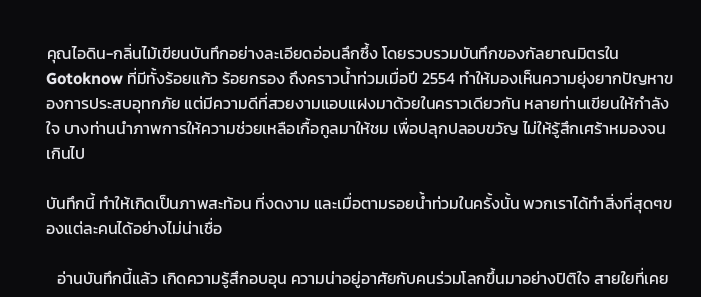คุณไอดิน-กลิ่นไม้เขียนบันทึกอย่างละเอียดอ่อนลึกซึ้ง โดยรวบรวมบันทึกของกัลยาณมิตรในGotoknow ที่มีทั้งร้อยแก้ว ร้อยกรอง ถึงคราวน้ำท่วมเมื่อปี 2554 ทำให้มองเห็นความยุ่งยากปัญหาของการประสบอุทกภัย แต่มีความดีที่สวยงามแอบแฝงมาด้วยในคราวเดียวกัน หลายท่านเขียนให้กำลังใจ บางท่านนำภาพการให้ความช่วยเหลือเกื้อกูลมาให้ชม เพื่อปลุกปลอบขวัญ ไม่ให้รู้สึกเศร้าหมองจนเกินไป

บันทึกนี้ ทำให้เกิดเป็นภาพสะท้อน ที่งดงาม และเมื่อตามรอยน้ำท่วมในครั้งนั้น พวกเราได้ทำสิ่งที่สุดๆของแต่ละคนได้อย่างไม่น่าเชื่อ

   อ่านบันทึกนี้แล้ว เกิดความรู้สึกอบอุน ความน่าอยู่อาศัยกับคนร่วมโลกขึ้นมาอย่างปิติใจ สายใยที่เคย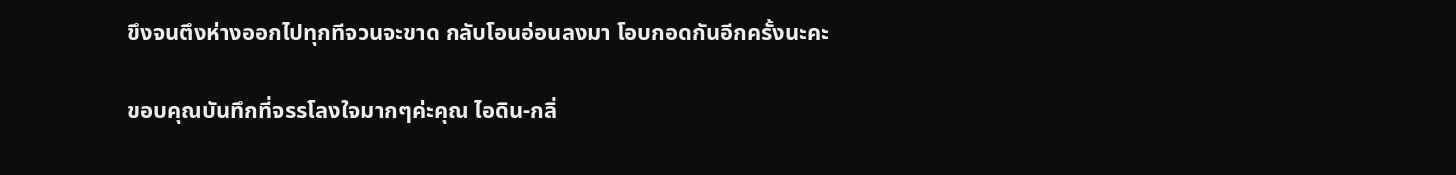ขึงจนตึงห่างออกไปทุกทีจวนจะขาด กลับโอนอ่อนลงมา โอบกอดกันอีกครั้งนะคะ

ขอบคุณบันทึกที่จรรโลงใจมากๆค่ะคุณ ไอดิน-กลิ่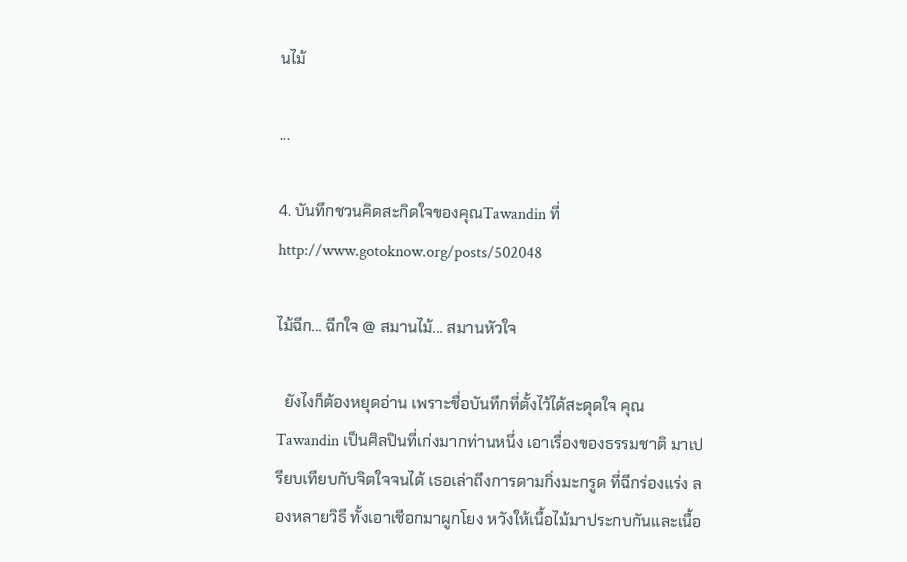นไม้

...

4. บันทึกชวนคิดสะกิดใจของคุณTawandin ที่ http://www.gotoknow.org/posts/502048

ไม้ฉีก... ฉีกใจ @ สมานไม้... สมานหัวใจ

  ยังไงก็ต้องหยุดอ่าน เพราะชื่อบันทึกที่ตั้งไว้ได้สะดุดใจ คุณTawandin เป็นศิลปินที่เก่งมากท่านหนึ่ง เอาเรื่องของธรรมชาติ มาเปรียบเทียบกับจิตใจจนได้ เธอเล่าถึงการดามกิ่งมะกรูด ที่ฉีกร่องแร่ง ลองหลายวิธี ทั้งเอาเชีอกมาผูกโยง หวังให้เนื้อไม้มาประกบกันและเนื้อ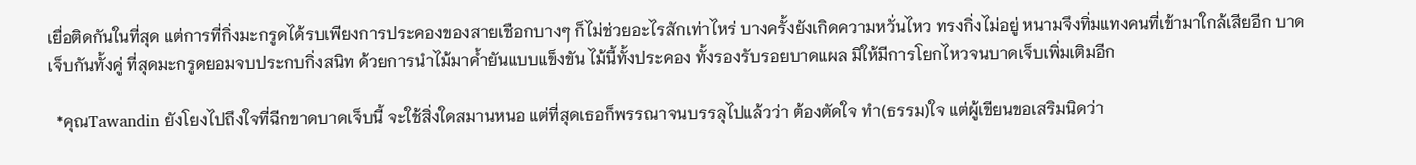เยื่อติดกันในที่สุด แต่การที่กิ่งมะกรูดได้รบเพียงการประคองของสายเชือกบางๆ ก็ไม่ช่วยอะไรสักเท่าไหร่ บางครั้งยังเกิดความหวั่นไหว ทรงกิ่งไม่อยู่ หนามจึงทิ่มแทงคนที่เข้ามาใกล้เสียอีก บาดเจ็บกันทั้งคู่ ที่สุดมะกรูดยอมจบประกบกิ่งสนิท ด้วยการนำไม้มาค้ำยันแบบแข็งขัน ไม้นี้ทั้งประคอง ทั้งรองรับรอยบาดแผล มิให้มีการโยกไหวจนบาดเจ็บเพิ่มเติมอีก

  *คุณTawandin ยังโยงไปถึงใจที่ฉีกขาดบาดเจ็บนี้ จะใช้สิ่งใดสมานหนอ แต่ที่สุดเธอก็พรรณาจนบรรลุไปแล้วว่า ต้องตัดใจ ทำ(ธรรม)ใจ แต่ผู้เขียนขอเสริมนิดว่า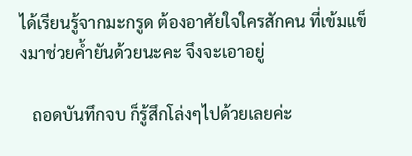ได้เรียนรู้จากมะกรูด ต้องอาศัยใจใครสักคน ที่เข้มแข็งมาช่วยค้ำยันด้วยนะคะ จึงจะเอาอยู่

   ถอดบันทึกจบ ก็รู้สึกโล่งๆไปด้วยเลยค่ะ